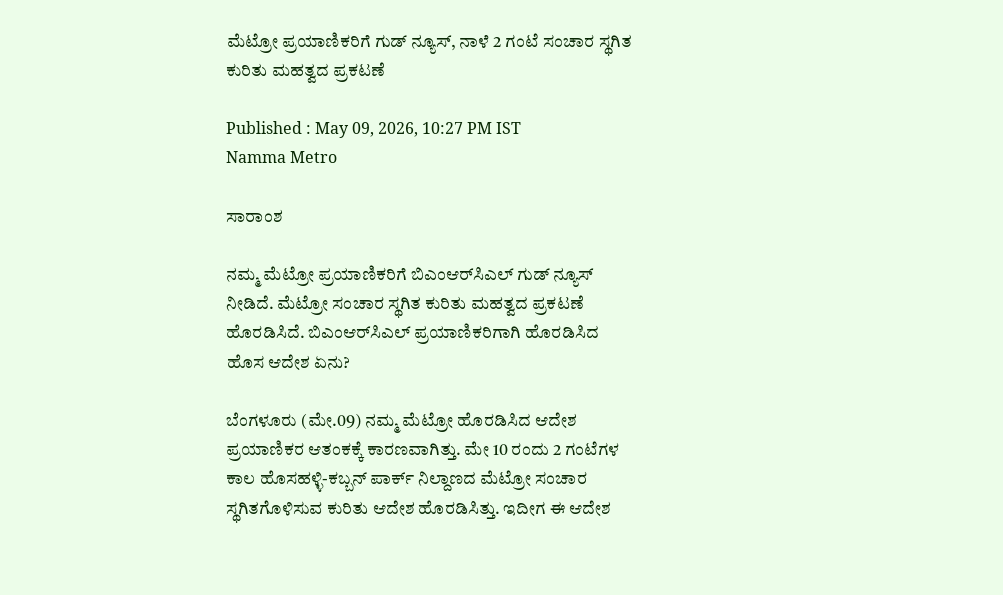ಮೆಟ್ರೋ ಪ್ರಯಾಣಿಕರಿಗೆ ಗುಡ್ ನ್ಯೂಸ್, ನಾಳೆ 2 ಗಂಟೆ ಸಂಚಾರ ಸ್ಥಗಿತ ಕುರಿತು ಮಹತ್ವದ ಪ್ರಕಟಣೆ

Published : May 09, 2026, 10:27 PM IST
Namma Metro

ಸಾರಾಂಶ

ನಮ್ಮ ಮೆಟ್ರೋ ಪ್ರಯಾಣಿಕರಿಗೆ ಬಿಎಂಆರ್‌ಸಿಎಲ್ ಗುಡ್ ನ್ಯೂಸ್ ನೀಡಿದೆ. ಮೆಟ್ರೋ ಸಂಚಾರ ಸ್ಥಗಿತ ಕುರಿತು ಮಹತ್ವದ ಪ್ರಕಟಣೆ ಹೊರಡಿಸಿದೆ. ಬಿಎಂಆರ್‌ಸಿಎಲ್ ಪ್ರಯಾಣಿಕರಿಗಾಗಿ ಹೊರಡಿಸಿದ ಹೊಸ ಆದೇಶ ಏನು?

ಬೆಂಗಳೂರು (ಮೇ.09) ನಮ್ಮ ಮೆಟ್ರೋ ಹೊರಡಿಸಿದ ಆದೇಶ ಪ್ರಯಾಣಿಕರ ಆತಂಕಕ್ಕೆ ಕಾರಣವಾಗಿತ್ತು. ಮೇ 10 ರಂದು 2 ಗಂಟೆಗಳ ಕಾಲ ಹೊಸಹಳ್ಳಿ-ಕಬ್ಬನ್ ಪಾರ್ಕ್ ನಿಲ್ದಾಣದ ಮೆಟ್ರೋ ಸಂಚಾರ ಸ್ಥಗಿತಗೊಳಿಸುವ ಕುರಿತು ಆದೇಶ ಹೊರಡಿಸಿತ್ತು. ಇದೀಗ ಈ ಆದೇಶ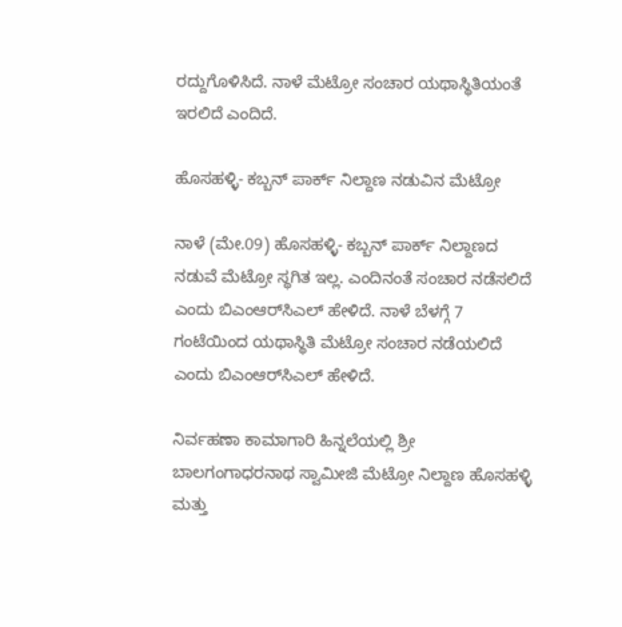ರದ್ದುಗೊಳಿಸಿದೆ. ನಾಳೆ ಮೆಟ್ರೋ ಸಂಚಾರ ಯಥಾಸ್ಥಿತಿಯಂತೆ ಇರಲಿದೆ ಎಂದಿದೆ.

ಹೊಸಹಳ್ಳಿ- ಕಬ್ಬನ್ ಪಾರ್ಕ್ ನಿಲ್ದಾಣ ನಡುವಿನ ಮೆಟ್ರೋ

ನಾಳೆ (ಮೇ.09) ಹೊಸಹಳ್ಳಿ- ಕಬ್ಬನ್ ಪಾರ್ಕ್ ನಿಲ್ದಾಣದ ನಡುವೆ ಮೆಟ್ರೋ ಸ್ಥಗಿತ ಇಲ್ಲ. ಎಂದಿನಂತೆ ಸಂಚಾರ ನಡೆಸಲಿದೆ ಎಂದು ಬಿಎಂಆರ್‌ಸಿಎಲ್ ಹೇಳಿದೆ. ನಾಳೆ ಬೆಳಗ್ಗೆ 7 ಗಂಟೆಯಿಂದ ಯಥಾಸ್ಥಿತಿ ಮೆಟ್ರೋ ಸಂಚಾರ ನಡೆಯಲಿದೆ ಎಂದು ಬಿಎಂಆರ್‌ಸಿಎಲ್ ಹೇಳಿದೆ.

ನಿರ್ವಹಣಾ ಕಾಮಾಗಾರಿ ಹಿನ್ನಲೆಯಲ್ಲಿ ಶ್ರೀ ಬಾಲಗಂಗಾಧರನಾಥ ಸ್ವಾಮೀಜಿ ಮೆಟ್ರೋ ನಿಲ್ದಾಣ ಹೊಸಹಳ್ಳಿ ಮತ್ತು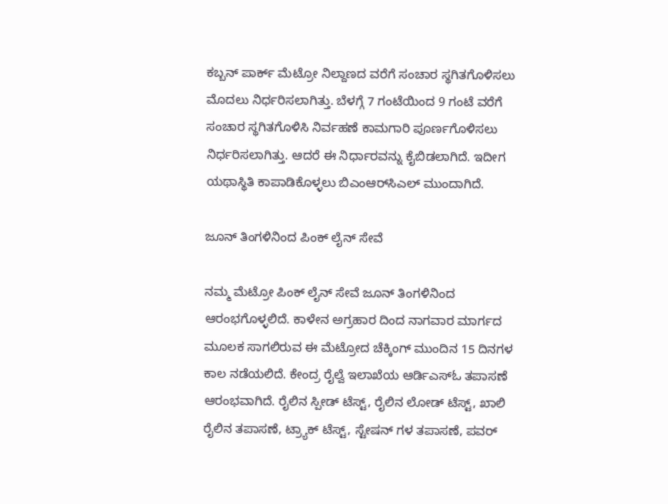ಕಬ್ಬನ್ ಪಾರ್ಕ್ ಮೆಟ್ರೋ ನಿಲ್ದಾಣದ ವರೆಗೆ ಸಂಚಾರ ಸ್ಥಗಿತಗೊಳಿಸಲು ಮೊದಲು ನಿರ್ಧರಿಸಲಾಗಿತ್ತು. ಬೆಳಗ್ಗೆ 7 ಗಂಟೆಯಿಂದ 9 ಗಂಟೆ ವರೆಗೆ ಸಂಚಾರ ಸ್ಥಗಿತಗೊಳಿಸಿ ನಿರ್ವಹಣೆ ಕಾಮಗಾರಿ ಪೂರ್ಣಗೊಳಿಸಲು ನಿರ್ಧರಿಸಲಾಗಿತ್ತು. ಆದರೆ ಈ ನಿರ್ಧಾರವನ್ನು ಕೈಬಿಡಲಾಗಿದೆ. ಇದೀಗ ಯಥಾಸ್ಥಿತಿ ಕಾಪಾಡಿಕೊಳ್ಳಲು ಬಿಎಂಆರ್‌ಸಿಎಲ್ ಮುಂದಾಗಿದೆ.

ಜೂನ್ ತಿಂಗಳಿನಿಂದ ಪಿಂಕ್ ಲೈನ್ ಸೇವೆ

ನಮ್ಮ ಮೆಟ್ರೋ ಪಿಂಕ್ ಲೈನ್ ಸೇವೆ ಜೂನ್ ತಿಂಗಳಿನಿಂದ ಆರಂಭಗೊಳ್ಳಲಿದೆ. ಕಾಳೇನ ಅಗ್ರಹಾರ ದಿಂದ ನಾಗವಾರ ಮಾರ್ಗದ ಮೂಲಕ ಸಾಗಲಿರುವ ಈ ಮೆಟ್ರೋದ ಚೆಕ್ಕಿಂಗ್ ಮುಂದಿನ 15 ದಿನಗಳ ಕಾಲ ನಡೆಯಲಿದೆ. ಕೇಂದ್ರ ರೈಲ್ವೆ ಇಲಾಖೆಯ ಆರ್ಡಿಎಸ್ಓ ತಪಾಸಣೆ ಆರಂಭವಾಗಿದೆ. ರೈಲಿನ ಸ್ಪೀಡ್ ಟೆಸ್ಟ್, ರೈಲಿನ ಲೋಡ್ ಟೆಸ್ಟ್, ಖಾಲಿ ರೈಲಿನ ತಪಾಸಣೆ, ಟ್ರ್ಯಾಕ್ ಟೆಸ್ಟ್, ಸ್ಟೇಷನ್ ಗಳ ತಪಾಸಣೆ, ಪವರ್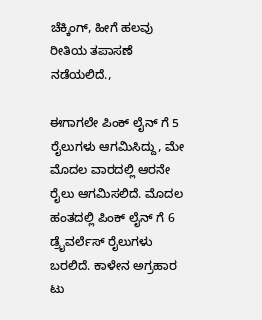ಚೆಕ್ಕಿಂಗ್, ಹೀಗೆ ಹಲವು ರೀತಿಯ ತಪಾಸಣೆ ನಡೆಯಲಿದೆ.,

ಈಗಾಗಲೇ ಪಿಂಕ್ ಲೈನ್ ಗೆ 5 ರೈಲುಗಳು ಆಗಮಿಸಿದ್ದು, ಮೇ ಮೊದಲ ವಾರದಲ್ಲಿ ಆರನೇ ರೈಲು ಆಗಮಿಸಲಿದೆ. ಮೊದಲ ಹಂತದಲ್ಲಿ ಪಿಂಕ್ ಲೈನ್ ಗೆ 6 ಡ್ರೈವರ್ಲೆಸ್ ರೈಲುಗಳು ಬರಲಿದೆ. ಕಾಳೇನ ಅಗ್ರಹಾರ ಟು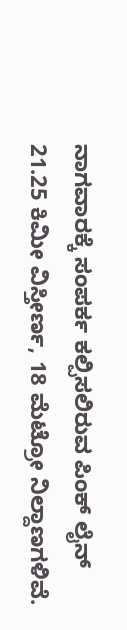ನಾಗವಾರಕ್ಕೆ ಸಂಪರ್ಕ ಕಲ್ಪಿಸಲಿರುವ ಪಿಂಕ್ ಲೈನ್ 21.25 ಕಿಮೀ ವಿಸ್ತೀರ್ಣ, 18 ಮೆಟ್ರೋ ನಿಲ್ದಾಣಗಳಿವೆ.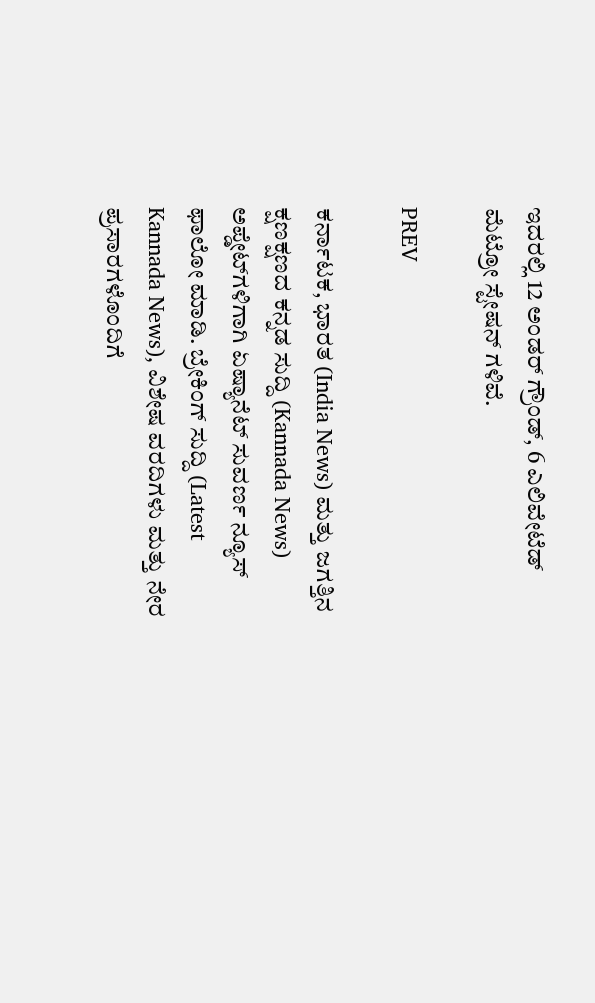ಇದರಲ್ಲಿ 12 ಅಂಡರ್ ಗ್ರೌಂಡ್, 6 ಎಲಿವೇಟೆಡ್ ಮೆಟ್ರೋ ಸ್ಟೇಷನ್ ಗಳಿವೆ.

PREV

ಕರ್ನಾಟಕ, ಭಾರತ (India News) ಮತ್ತು ಜಗತ್ತಿನ ಕ್ಷಣಕ್ಷಣದ ಕನ್ನಡ ಸುದ್ದಿ (Kannada News) ಅಪ್ಡೇಟ್‌ಗಳಿಗಾಗಿ ಏಷ್ಯಾನೆಟ್ ಸುವರ್ಣ ನ್ಯೂಸ್‌ ಫಾಲೋ ಮಾಡಿ. ಬ್ರೇಕಿಂಗ್ ಸುದ್ದಿ (Latest Kannada News), ವಿಶೇಷ ವರದಿಗಳು ಮತ್ತು ನೇರ ಪ್ರಸಾರಗಳೊಂದಿಗೆ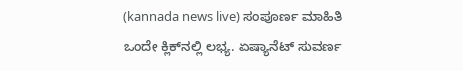(kannada news live) ಸಂಪೂರ್ಣ ಮಾಹಿತಿ ಒಂದೇ ಕ್ಲಿಕ್‌ನಲ್ಲಿ ಲಭ್ಯ. ಏಷ್ಯಾನೆಟ್ ಸುವರ್ಣ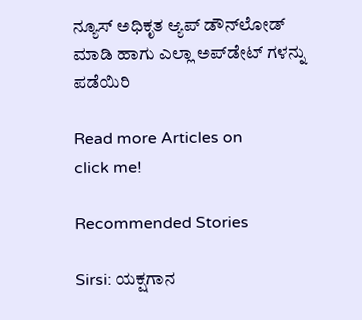ನ್ಯೂಸ್ ಅಧಿಕೃತ ಆ್ಯಪ್ ಡೌನ್‌ಲೋಡ್ ಮಾಡಿ ಹಾಗು ಎಲ್ಲಾ ಅಪ್‌ಡೇಟ್ ಗಳನ್ನು ಪಡೆಯಿರಿ

Read more Articles on
click me!

Recommended Stories

Sirsi: ಯಕ್ಷಗಾನ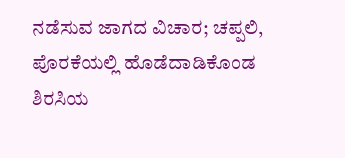ನಡೆಸುವ ಜಾಗದ ವಿಚಾರ; ಚಪ್ಪಲಿ, ಪೊರಕೆಯಲ್ಲಿ ಹೊಡೆದಾಡಿಕೊಂಡ ಶಿರಸಿಯ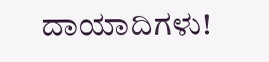ದಾಯಾದಿಗಳು!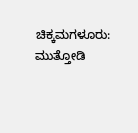ಚಿಕ್ಕಮಗಳೂರು: ಮುತ್ತೋಡಿ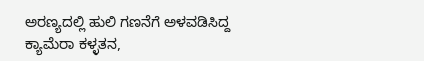ಅರಣ್ಯದಲ್ಲಿ ಹುಲಿ ಗಣನೆಗೆ ಅಳವಡಿಸಿದ್ದ ಕ್ಯಾಮೆರಾ ಕಳ್ಳತನ,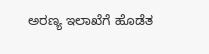ಅರಣ್ಯ ಇಲಾಖೆಗೆ ಹೊಡೆತ